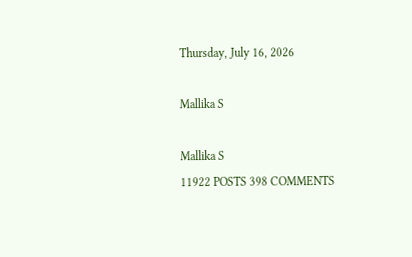Thursday, July 16, 2026

Mallika S

Mallika S
11922 POSTS 398 COMMENTS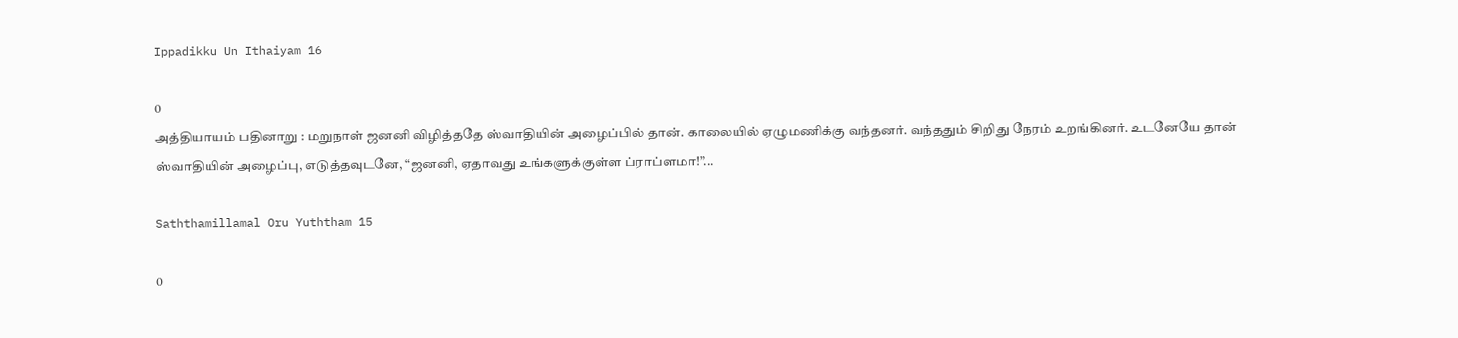Ippadikku Un Ithaiyam 16

0
அத்தியாயம் பதினாறு : மறுநாள் ஜனனி விழித்ததே ஸ்வாதியின் அழைப்பில் தான். காலையில் ஏழுமணிக்கு வந்தனர். வந்ததும் சிறிது நேரம் உறங்கினர். உடனேயே தான் ஸ்வாதியின் அழைப்பு, எடுத்தவுடனே, “ஜனனி, ஏதாவது உங்களுக்குள்ள ப்ராப்ளமா!”...

Saththamillamal Oru Yuththam 15

0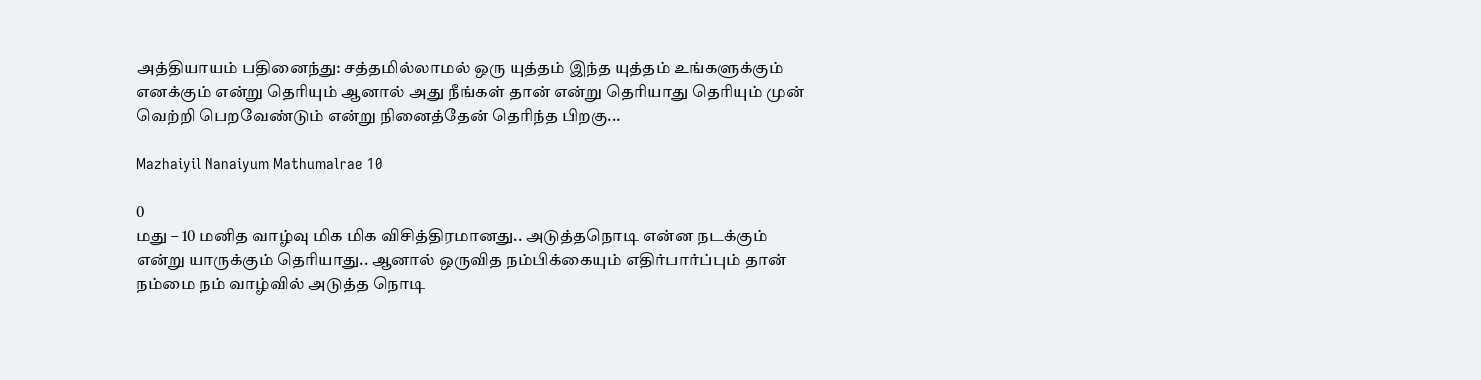அத்தியாயம் பதினைந்து: சத்தமில்லாமல் ஒரு யுத்தம் இந்த யுத்தம் உங்களுக்கும் எனக்கும் என்று தெரியும் ஆனால் அது நீங்கள் தான் என்று தெரியாது தெரியும் முன் வெற்றி பெறவேண்டும் என்று நினைத்தேன் தெரிந்த பிறகு...

Mazhaiyil Nanaiyum Mathumalrae 10

0
மது – 10 மனித வாழ்வு மிக மிக விசித்திரமானது.. அடுத்தநொடி என்ன நடக்கும் என்று யாருக்கும் தெரியாது.. ஆனால் ஒருவித நம்பிக்கையும் எதிர்பார்ப்பும் தான் நம்மை நம் வாழ்வில் அடுத்த நொடி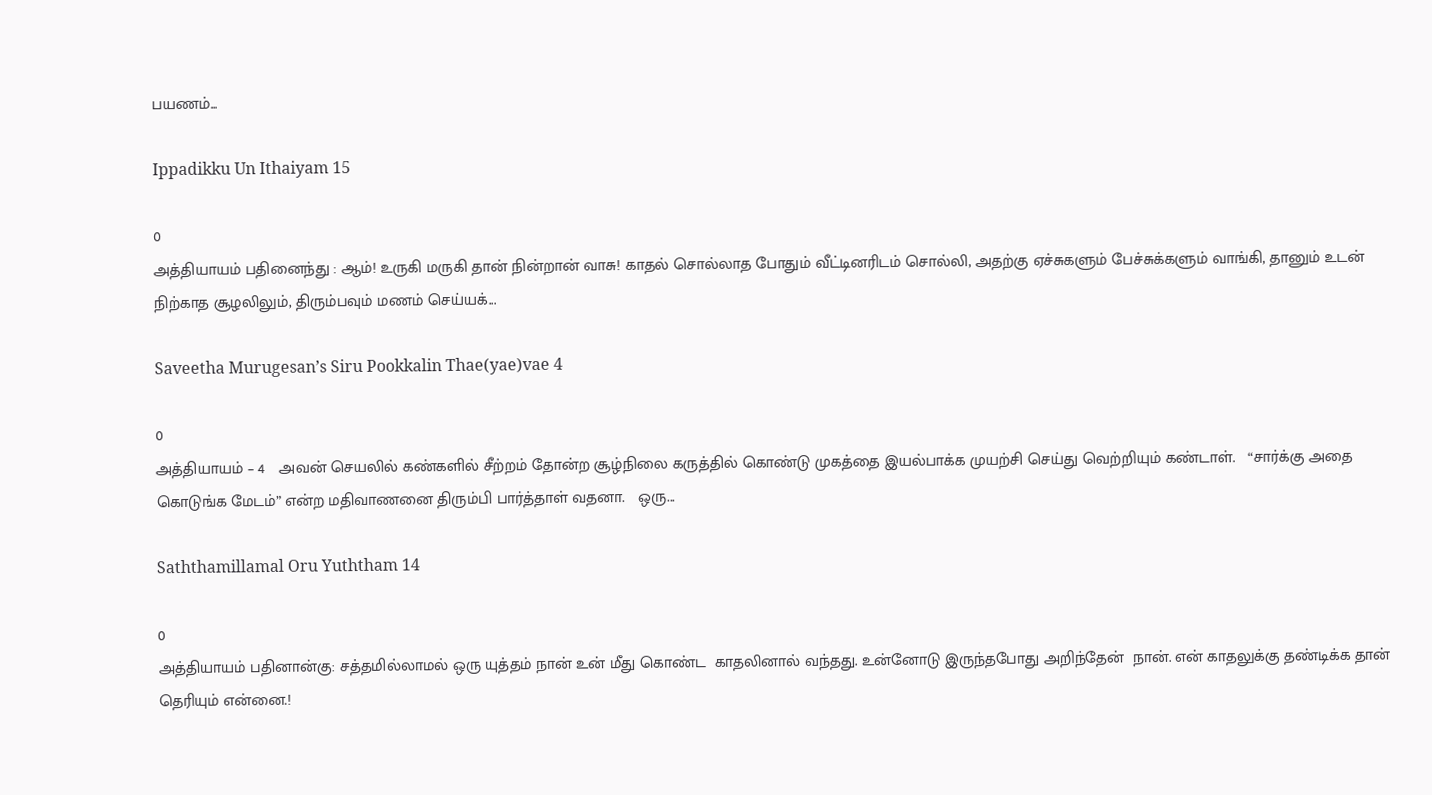பயணம்...

Ippadikku Un Ithaiyam 15

0
அத்தியாயம் பதினைந்து : ஆம்! உருகி மருகி தான் நின்றான் வாசு! காதல் சொல்லாத போதும் வீட்டினரிடம் சொல்லி, அதற்கு ஏச்சுகளும் பேச்சுக்களும் வாங்கி, தானும் உடன் நிற்காத சூழலிலும், திரும்பவும் மணம் செய்யக்...

Saveetha Murugesan’s Siru Pookkalin Thae(yae)vae 4

0
அத்தியாயம் – 4   அவன் செயலில் கண்களில் சீற்றம் தோன்ற சூழ்நிலை கருத்தில் கொண்டு முகத்தை இயல்பாக்க முயற்சி செய்து வெற்றியும் கண்டாள்.   “சார்க்கு அதை கொடுங்க மேடம்” என்ற மதிவாணனை திரும்பி பார்த்தாள் வதனா.   ஒரு...

Saththamillamal Oru Yuththam 14

0
அத்தியாயம் பதினான்கு: சத்தமில்லாமல் ஒரு யுத்தம் நான் உன் மீது கொண்ட  காதலினால் வந்தது. உன்னோடு இருந்தபோது அறிந்தேன்  நான். என் காதலுக்கு தண்டிக்க தான் தெரியும் என்னை.!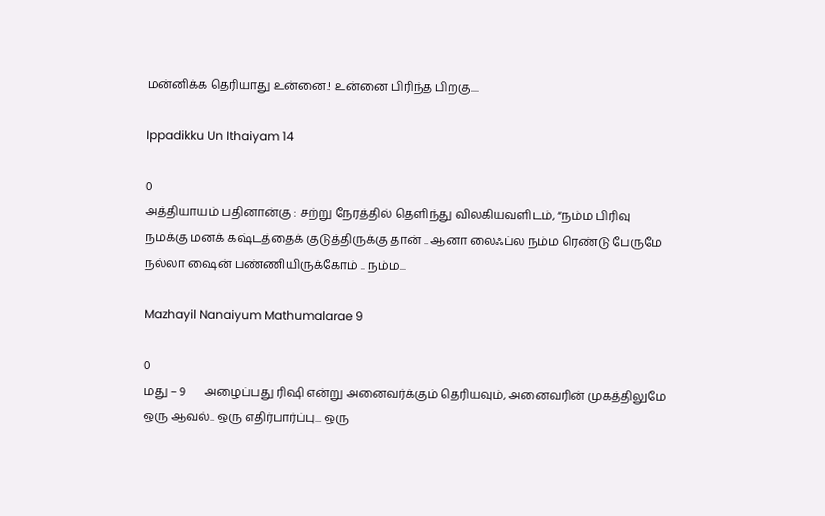மன்னிக்க தெரியாது உன்னை.! உன்னை பிரிந்த பிறகு....

Ippadikku Un Ithaiyam 14

0
அத்தியாயம் பதினான்கு : சற்று நேரத்தில் தெளிந்து விலகியவளிடம், “நம்ம பிரிவு நமக்கு மனக் கஷ்டத்தைக் குடுத்திருக்கு தான் .. ஆனா லைஃப்ல நம்ம ரெண்டு பேருமே நல்லா ஷைன் பண்ணியிருக்கோம் .. நம்ம...

Mazhayil Nanaiyum Mathumalarae 9

0
மது – 9      அழைப்பது ரிஷி என்று அனைவர்க்கும் தெரியவும், அனைவரின் முகத்திலுமே ஒரு ஆவல்.. ஒரு எதிர்பார்ப்பு... ஒரு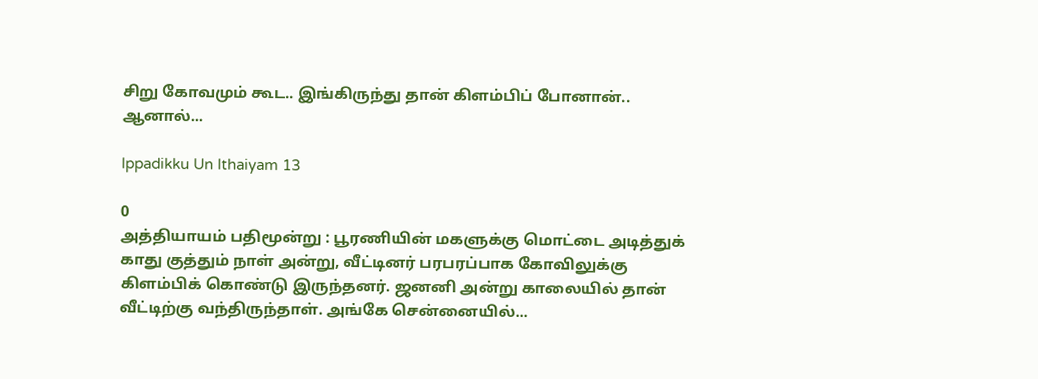சிறு கோவமும் கூட.. இங்கிருந்து தான் கிளம்பிப் போனான்.. ஆனால்...

Ippadikku Un Ithaiyam 13

0
அத்தியாயம் பதிமூன்று : பூரணியின் மகளுக்கு மொட்டை அடித்துக் காது குத்தும் நாள் அன்று, வீட்டினர் பரபரப்பாக கோவிலுக்கு கிளம்பிக் கொண்டு இருந்தனர். ஜனனி அன்று காலையில் தான் வீட்டிற்கு வந்திருந்தாள். அங்கே சென்னையில்...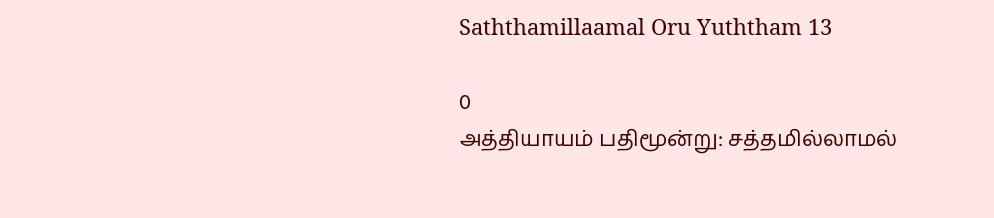Saththamillaamal Oru Yuththam 13

0
அத்தியாயம் பதிமூன்று: சத்தமில்லாமல்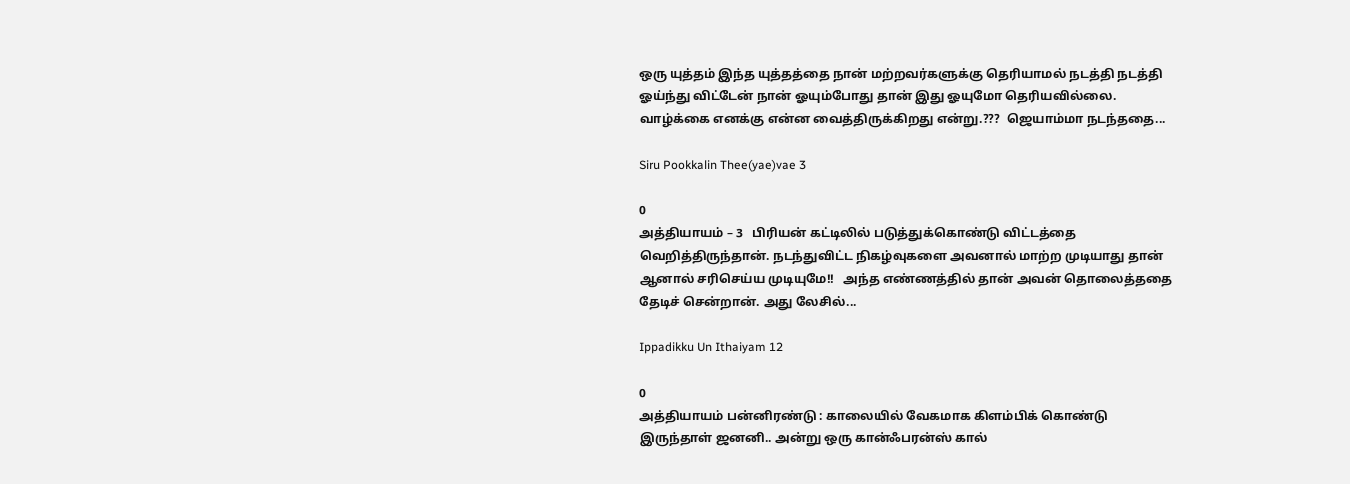ஒரு யுத்தம் இந்த யுத்தத்தை நான் மற்றவர்களுக்கு தெரியாமல் நடத்தி நடத்தி ஓய்ந்து விட்டேன் நான் ஓயும்போது தான் இது ஓயுமோ தெரியவில்லை. வாழ்க்கை எனக்கு என்ன வைத்திருக்கிறது என்று.???  ஜெயாம்மா நடந்ததை...

Siru Pookkalin Thee(yae)vae 3

0
அத்தியாயம் – 3   பிரியன் கட்டிலில் படுத்துக்கொண்டு விட்டத்தை வெறித்திருந்தான். நடந்துவிட்ட நிகழ்வுகளை அவனால் மாற்ற முடியாது தான் ஆனால் சரிசெய்ய முடியுமே!!   அந்த எண்ணத்தில் தான் அவன் தொலைத்ததை தேடிச் சென்றான். அது லேசில்...

Ippadikku Un Ithaiyam 12

0
அத்தியாயம் பன்னிரண்டு : காலையில் வேகமாக கிளம்பிக் கொண்டு இருந்தாள் ஜனனி.. அன்று ஒரு கான்ஃபரன்ஸ் கால்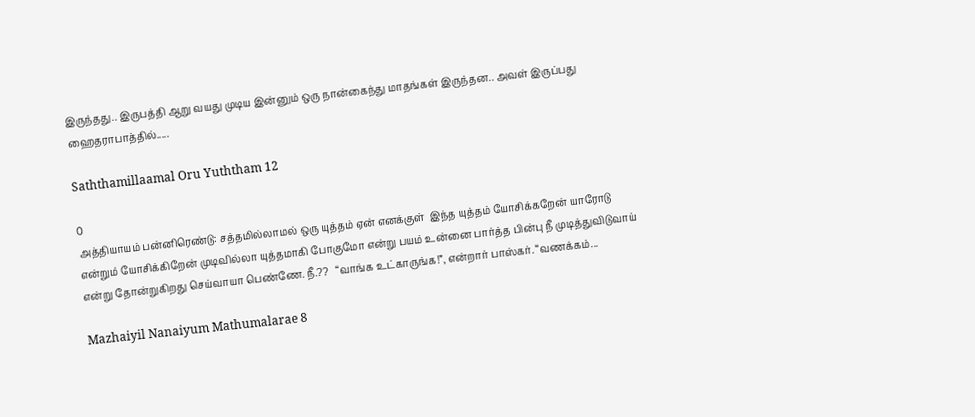இருந்தது.. இருபத்தி ஆறு வயது முடிய இன்னும் ஒரு நான்கைந்து மாதங்கள் இருந்தன.. அவள் இருப்பது ஹைதராபாத்தில்.....

Saththamillaamal Oru Yuththam 12

0
அத்தியாயம் பன்னிரெண்டு: சத்தமில்லாமல் ஒரு யுத்தம் ஏன் எனக்குள்  இந்த யுத்தம் யோசிக்கறேன் யாரோடு என்றும் யோசிக்கிறேன் முடிவில்லா யுத்தமாகி போகுமோ என்று பயம் உன்னை பார்த்த பின்பு நீ முடித்துவிடுவாய் என்று தோன்றுகிறது செய்வாயா பெண்ணே. நீ.??   “வாங்க உட்காருங்க!”, என்றார் பாஸ்கர். “வணக்கம்...

Mazhaiyil Nanaiyum Mathumalarae 8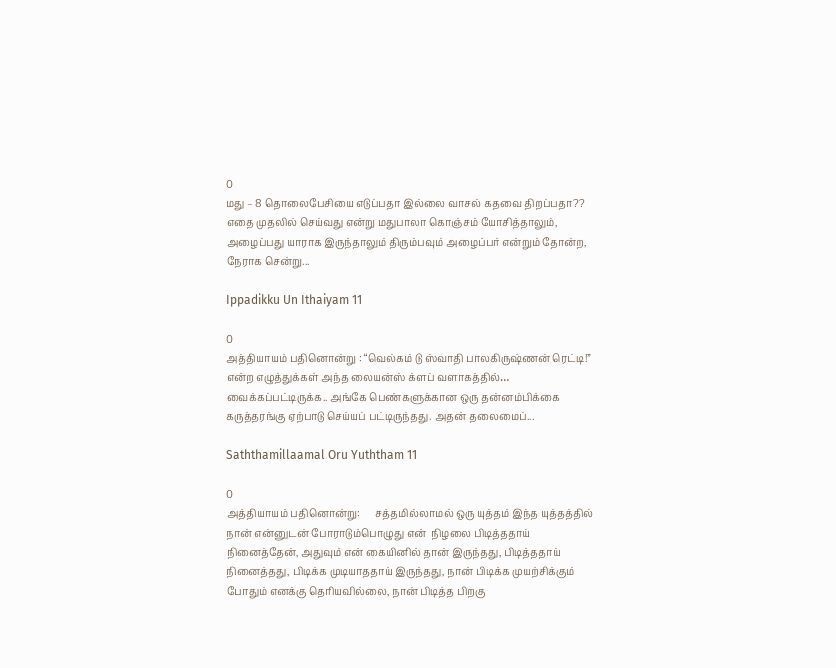0
மது – 8 தொலைபேசியை எடுப்பதா இல்லை வாசல் கதவை திறப்பதா?? எதை முதலில் செய்வது என்று மதுபாலா கொஞ்சம் யோசித்தாலும், அழைப்பது யாராக இருந்தாலும் திரும்பவும் அழைப்பர் என்றும் தோன்ற, நேராக சென்று...

Ippadikku Un Ithaiyam 11

0
அத்தியாயம் பதினொன்று : “வெல்கம் டு ஸ்வாதி பாலகிருஷ்ணன் ரெட்டி!” என்ற எழுத்துக்கள் அந்த லையன்ஸ் க்ளப் வளாகத்தில்… வைக்கப்பட்டிருக்க.. அங்கே பெண்களுக்கான ஒரு தன்னம்பிக்கை கருத்தரங்கு ஏற்பாடு செய்யப் பட்டிருந்தது. அதன் தலைமைப்...

Saththamillaamal Oru Yuththam 11

0
அத்தியாயம் பதினொன்று:      சத்தமில்லாமல் ஒரு யுத்தம் இந்த யுத்தத்தில் நான் என்னுடன் போராடும்பொழுது என்  நிழலை பிடித்ததாய் நினைத்தேன், அதுவும் என் கையினில் தான் இருந்தது, பிடித்ததாய் நினைத்தது, பிடிக்க முடியாததாய் இருந்தது, நான் பிடிக்க முயற்சிக்கும் போதும் எனக்கு தெரியவில்லை, நான் பிடித்த பிறகு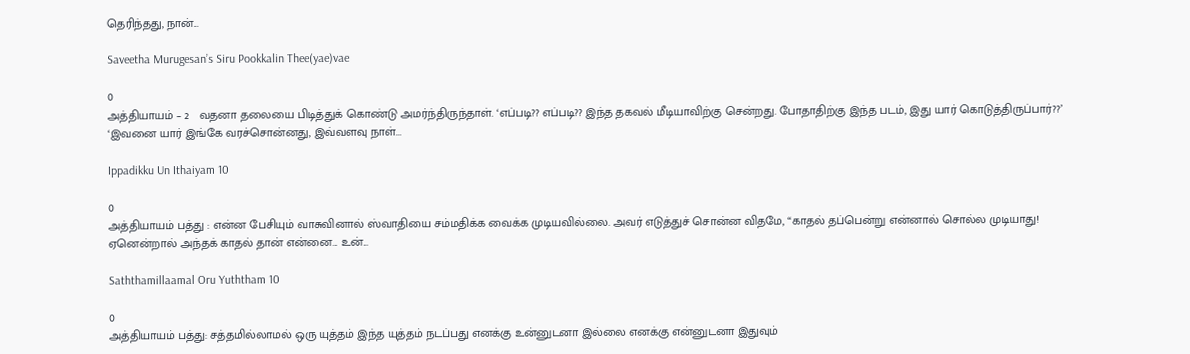தெரிந்தது, நான்...

Saveetha Murugesan’s Siru Pookkalin Thee(yae)vae

0
அத்தியாயம் – 2   வதனா தலையை பிடித்துக் கொண்டு அமர்ந்திருந்தாள். ‘எப்படி?? எப்படி?? இந்த தகவல் மீடியாவிற்கு சென்றது. போதாதிற்கு இந்த படம், இது யார் கொடுத்திருப்பார்??’   ‘இவனை யார் இங்கே வரச்சொன்னது, இவ்வளவு நாள்...

Ippadikku Un Ithaiyam 10

0
அத்தியாயம் பத்து : என்ன பேசியும் வாசுவினால் ஸ்வாதியை சம்மதிக்க வைக்க முடியவில்லை. அவர் எடுத்துச் சொன்ன விதமே, “காதல் தப்பென்று என்னால் சொல்ல முடியாது! ஏனென்றால் அந்தக் காதல் தான் என்னை... உன்...

Saththamillaamal Oru Yuththam 10

0
அத்தியாயம் பத்து: சத்தமில்லாமல் ஒரு யுத்தம் இந்த யுத்தம் நடப்பது எனக்கு உன்னுடனா இல்லை எனக்கு என்னுடனா இதுவும்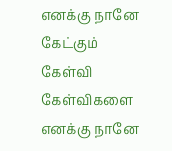எனக்கு நானே கேட்கும் கேள்வி கேள்விகளை எனக்கு நானே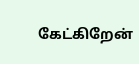கேட்கிறேன்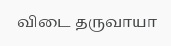விடை தருவாயா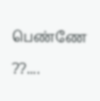பெண்ணே ??....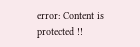error: Content is protected !!